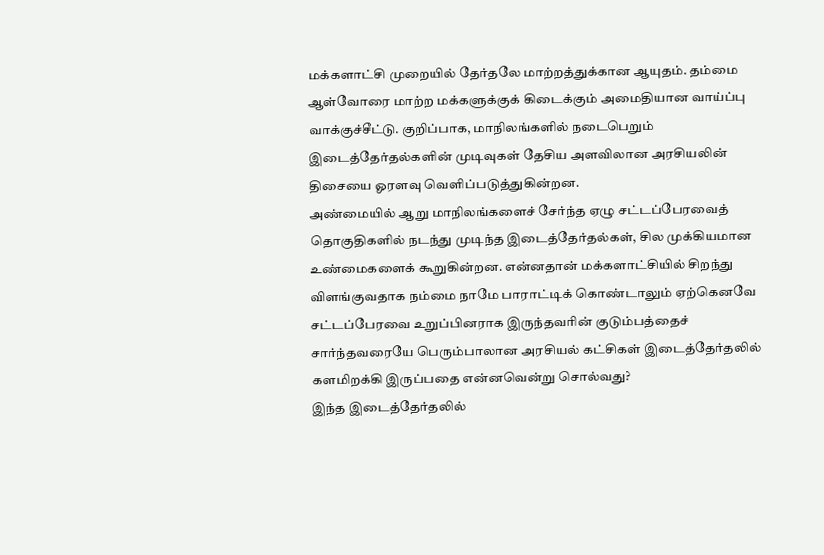மக்களாட்சி முறையில் தேர்தலே மாற்றத்துக்கான ஆயுதம். தம்மை ஆள்வோரை மாற்ற மக்களுக்குக் கிடைக்கும் அமைதியான வாய்ப்பு வாக்குச்சீட்டு. குறிப்பாக, மாநிலங்களில் நடைபெறும் இடைத்தேர்தல்களின் முடிவுகள் தேசிய அளவிலான அரசியலின் திசையை ஓரளவு வெளிப்படுத்துகின்றன.
அண்மையில் ஆறு மாநிலங்களைச் சேர்ந்த ஏழு சட்டப்பேரவைத் தொகுதிகளில் நடந்து முடிந்த இடைத்தேர்தல்கள், சில முக்கியமான உண்மைகளைக் கூறுகின்றன. என்னதான் மக்களாட்சியில் சிறந்து விளங்குவதாக நம்மை நாமே பாராட்டிக் கொண்டாலும் ஏற்கெனவே சட்டப்பேரவை உறுப்பினராக இருந்தவரின் குடும்பத்தைச் சார்ந்தவரையே பெரும்பாலான அரசியல் கட்சிகள் இடைத்தேர்தலில் களமிறக்கி இருப்பதை என்னவென்று சொல்வது?
இந்த இடைத்தேர்தலில்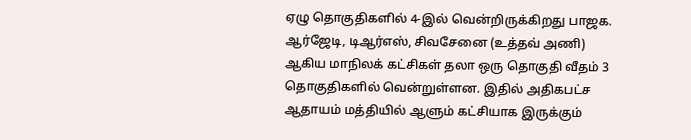ஏழு தொகுதிகளில் 4-இல் வென்றிருக்கிறது பாஜக. ஆர்ஜேடி, டிஆர்எஸ், சிவசேனை (உத்தவ் அணி) ஆகிய மாநிலக் கட்சிகள் தலா ஒரு தொகுதி வீதம் 3 தொகுதிகளில் வென்றுள்ளன. இதில் அதிகபட்ச ஆதாயம் மத்தியில் ஆளும் கட்சியாக இருக்கும்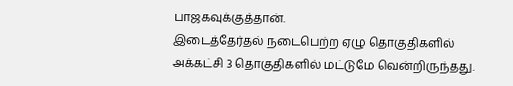பாஜகவுக்குத்தான்.
இடைத்தேர்தல் நடைபெற்ற ஏழு தொகுதிகளில் அக்கட்சி 3 தொகுதிகளில் மட்டுமே வென்றிருந்தது.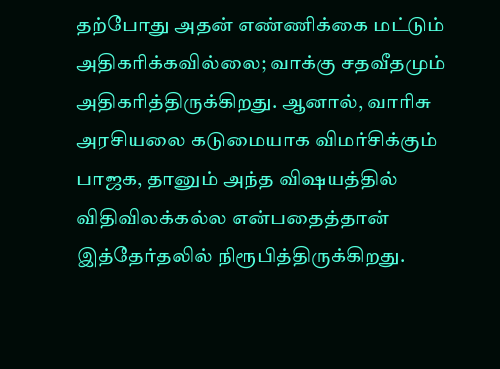தற்போது அதன் எண்ணிக்கை மட்டும் அதிகரிக்கவில்லை; வாக்கு சதவீதமும் அதிகரித்திருக்கிறது. ஆனால், வாரிசு அரசியலை கடுமையாக விமர்சிக்கும் பாஜக, தானும் அந்த விஷயத்தில் விதிவிலக்கல்ல என்பதைத்தான் இத்தேர்தலில் நிரூபித்திருக்கிறது.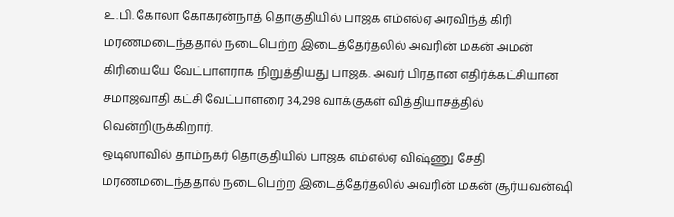உ.பி. கோலா கோகரன்நாத் தொகுதியில் பாஜக எம்எல்ஏ அரவிந்த் கிரி மரணமடைந்ததால் நடைபெற்ற இடைத்தேர்தலில் அவரின் மகன் அமன் கிரியையே வேட்பாளராக நிறுத்தியது பாஜக. அவர் பிரதான எதிர்க்கட்சியான சமாஜவாதி கட்சி வேட்பாளரை 34,298 வாக்குகள் வித்தியாசத்தில் வென்றிருக்கிறார்.
ஒடிஸாவில் தாம்நகர் தொகுதியில் பாஜக எம்எல்ஏ விஷ்ணு சேதி மரணமடைந்ததால் நடைபெற்ற இடைத்தேர்தலில் அவரின் மகன் சூர்யவன்ஷி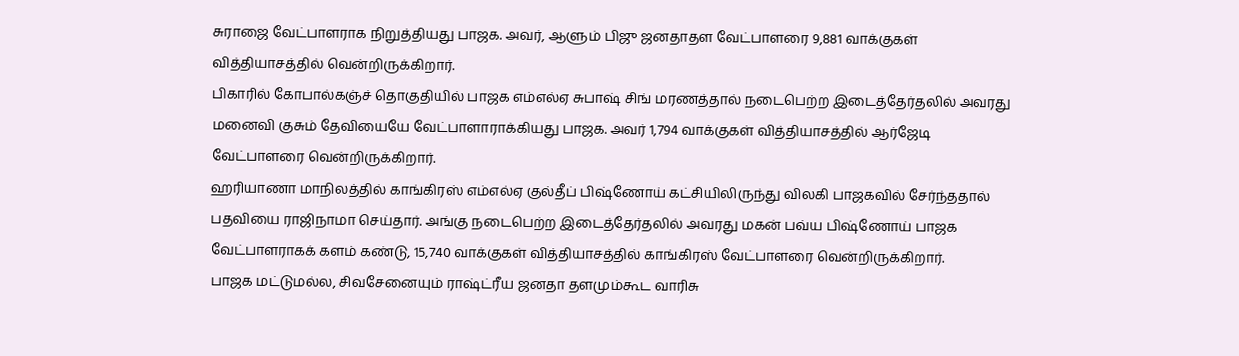சுராஜை வேட்பாளராக நிறுத்தியது பாஜக. அவர், ஆளும் பிஜு ஜனதாதள வேட்பாளரை 9,881 வாக்குகள் வித்தியாசத்தில் வென்றிருக்கிறார்.
பிகாரில் கோபால்கஞ்ச் தொகுதியில் பாஜக எம்எல்ஏ சுபாஷ் சிங் மரணத்தால் நடைபெற்ற இடைத்தேர்தலில் அவரது மனைவி குசும் தேவியையே வேட்பாளாராக்கியது பாஜக. அவர் 1,794 வாக்குகள் வித்தியாசத்தில் ஆர்ஜேடி வேட்பாளரை வென்றிருக்கிறார்.
ஹரியாணா மாநிலத்தில் காங்கிரஸ் எம்எல்ஏ குல்தீப் பிஷ்ணோய் கட்சியிலிருந்து விலகி பாஜகவில் சேர்ந்ததால் பதவியை ராஜிநாமா செய்தார். அங்கு நடைபெற்ற இடைத்தேர்தலில் அவரது மகன் பவ்ய பிஷ்ணோய் பாஜக வேட்பாளராகக் களம் கண்டு, 15,740 வாக்குகள் வித்தியாசத்தில் காங்கிரஸ் வேட்பாளரை வென்றிருக்கிறார்.
பாஜக மட்டுமல்ல, சிவசேனையும் ராஷ்ட்ரீய ஜனதா தளமும்கூட வாரிசு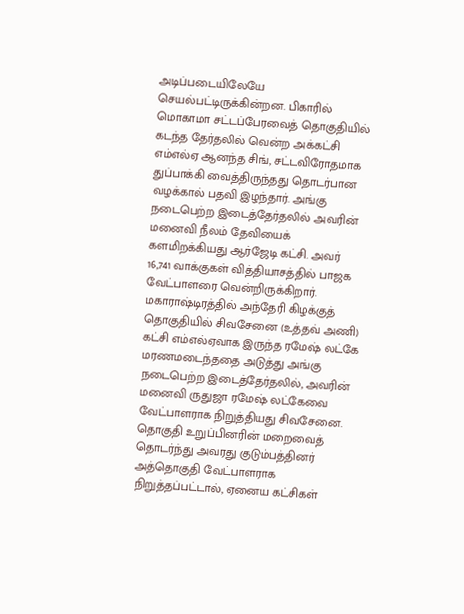அடிப்படையிலேயே செயல்பட்டிருக்கின்றன. பிகாரில் மொகாமா சட்டப்பேரவைத் தொகுதியில் கடந்த தேர்தலில் வென்ற அக்கட்சி எம்எல்ஏ ஆனந்த சிங், சட்டவிரோதமாக துப்பாக்கி வைத்திருந்தது தொடர்பான வழக்கால் பதவி இழந்தார். அங்கு நடைபெற்ற இடைத்தேர்தலில் அவரின் மனைவி நீலம் தேவியைக் களமிறக்கியது ஆர்ஜேடி கட்சி. அவர் 16,741 வாக்குகள் வித்தியாசத்தில் பாஜக வேட்பாளரை வென்றிருக்கிறார்.
மகாராஷ்டிரத்தில் அந்தேரி கிழக்குத் தொகுதியில் சிவசேனை (உத்தவ் அணி) கட்சி எம்எல்ஏவாக இருந்த ரமேஷ் லட்கே மரணமடைந்ததை அடுத்து அங்கு நடைபெற்ற இடைத்தேர்தலில், அவரின் மனைவி ருதுஜா ரமேஷ் லட்கேவை வேட்பாளராக நிறுத்தியது சிவசேனை. தொகுதி உறுப்பினரின் மறைவைத் தொடர்ந்து அவரது குடும்பத்தினர் அத்தொகுதி வேட்பாளராக நிறுத்தப்பட்டால், ஏனைய கட்சிகள்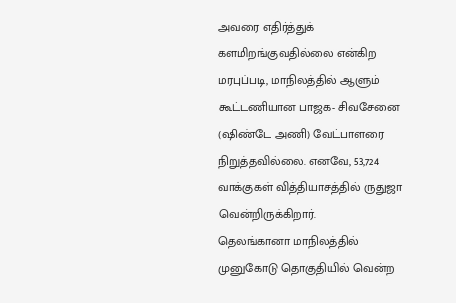அவரை எதிர்த்துக் களமிறங்குவதில்லை என்கிற மரபுப்படி, மாநிலத்தில் ஆளும் கூட்டணியான பாஜக- சிவசேனை (ஷிண்டே அணி) வேட்பாளரை நிறுத்தவில்லை. எனவே, 53,724 வாக்குகள் வித்தியாசத்தில் ருதுஜா வென்றிருக்கிறார்.
தெலங்கானா மாநிலத்தில் முனுகோடு தொகுதியில் வென்ற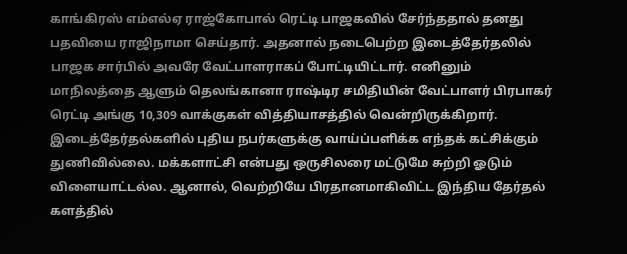காங்கிரஸ் எம்எல்ஏ ராஜ்கோபால் ரெட்டி பாஜகவில் சேர்ந்ததால் தனது பதவியை ராஜிநாமா செய்தார். அதனால் நடைபெற்ற இடைத்தேர்தலில் பாஜக சார்பில் அவரே வேட்பாளராகப் போட்டியிட்டார். எனினும் மாநிலத்தை ஆளும் தெலங்கானா ராஷ்டிர சமிதியின் வேட்பாளர் பிரபாகர் ரெட்டி அங்கு 10,309 வாக்குகள் வித்தியாசத்தில் வென்றிருக்கிறார்.
இடைத்தேர்தல்களில் புதிய நபர்களுக்கு வாய்ப்பளிக்க எந்தக் கட்சிக்கும் துணிவில்லை. மக்களாட்சி என்பது ஒருசிலரை மட்டுமே சுற்றி ஓடும் விளையாட்டல்ல. ஆனால், வெற்றியே பிரதானமாகிவிட்ட இந்திய தேர்தல் களத்தில்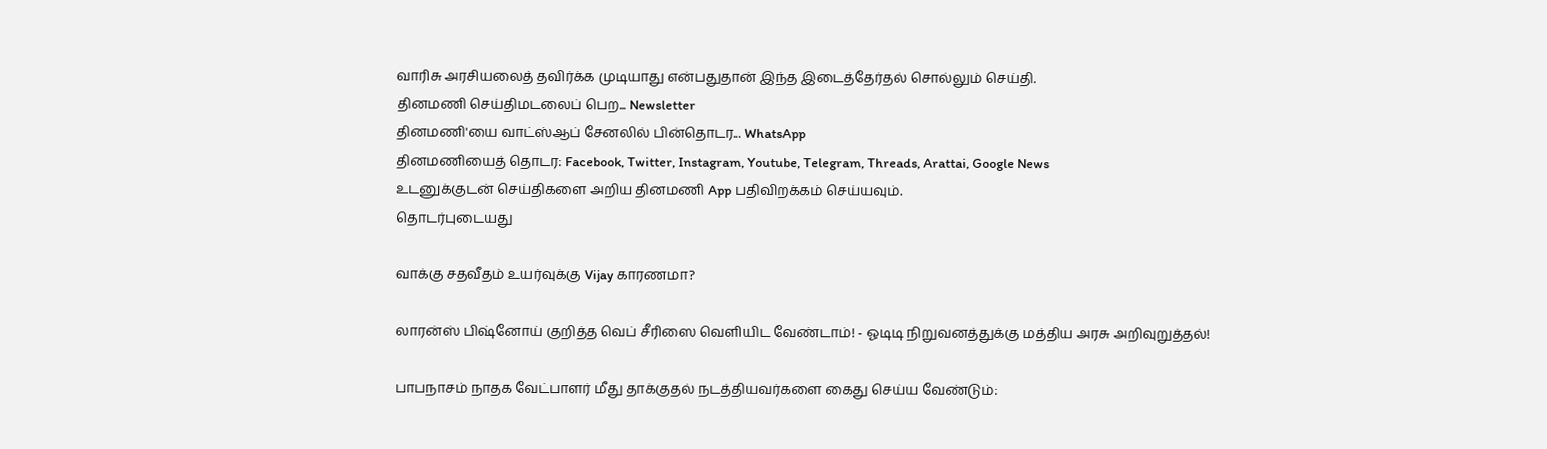வாரிசு அரசியலைத் தவிர்க்க முடியாது என்பதுதான் இந்த இடைத்தேர்தல் சொல்லும் செய்தி.
தினமணி செய்திமடலைப் பெற... Newsletter
தினமணி'யை வாட்ஸ்ஆப் சேனலில் பின்தொடர... WhatsApp
தினமணியைத் தொடர: Facebook, Twitter, Instagram, Youtube, Telegram, Threads, Arattai, Google News
உடனுக்குடன் செய்திகளை அறிய தினமணி App பதிவிறக்கம் செய்யவும்.
தொடர்புடையது

வாக்கு சதவீதம் உயர்வுக்கு Vijay காரணமா?

லாரன்ஸ் பிஷ்னோய் குறித்த வெப் சீரிஸை வெளியிட வேண்டாம்! - ஓடிடி நிறுவனத்துக்கு மத்திய அரசு அறிவுறுத்தல்!

பாபநாசம் நாதக வேட்பாளர் மீது தாக்குதல் நடத்தியவர்களை கைது செய்ய வேண்டும்: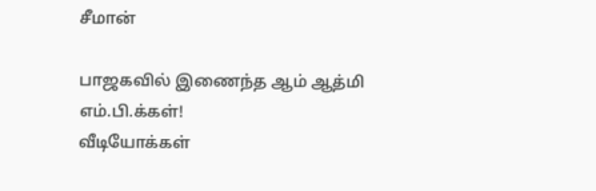சீமான்

பாஜகவில் இணைந்த ஆம் ஆத்மி எம்.பி.க்கள்!
வீடியோக்கள்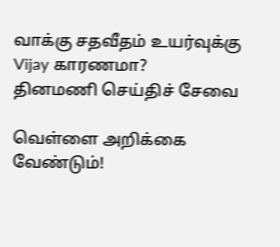வாக்கு சதவீதம் உயர்வுக்கு Vijay காரணமா?
தினமணி செய்திச் சேவை

வெள்ளை அறிக்கை வேண்டும்!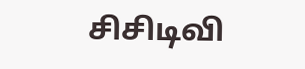சிசிடிவி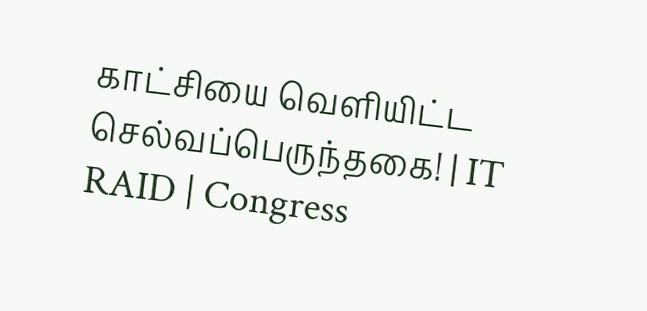காட்சியை வெளியிட்ட செல்வப்பெருந்தகை! | IT RAID | Congress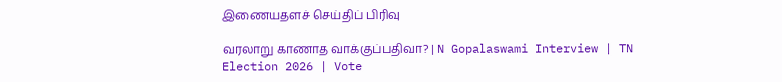இணையதளச் செய்திப் பிரிவு

வரலாறு காணாத வாக்குப்பதிவா? | N Gopalaswami Interview | TN Election 2026 | Vote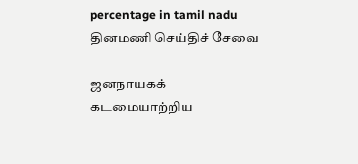percentage in tamil nadu
தினமணி செய்திச் சேவை

ஜனநாயகக் கடமையாற்றிய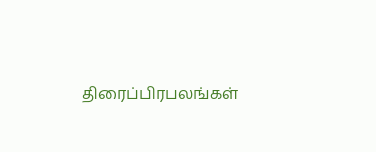திரைப்பிரபலங்கள்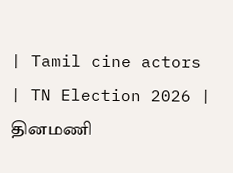| Tamil cine actors | TN Election 2026 |
தினமணி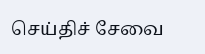செய்திச் சேவை